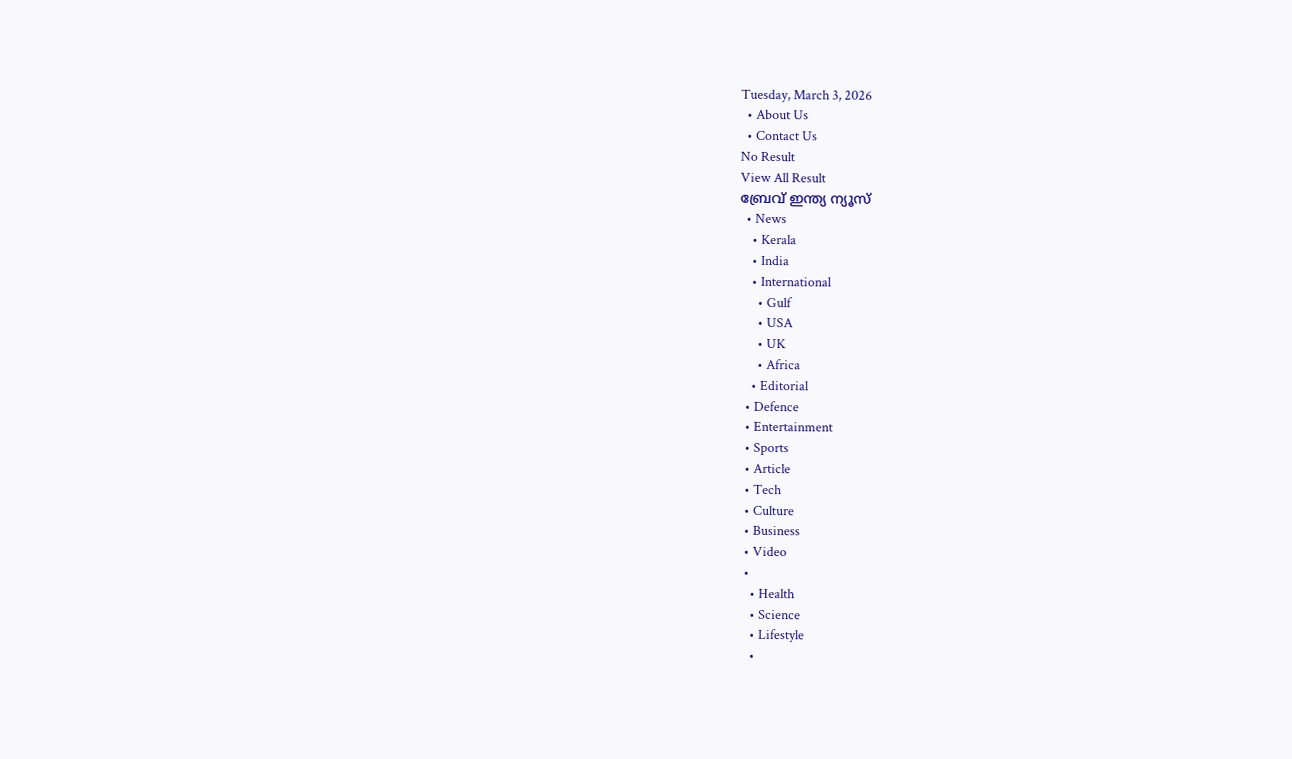Tuesday, March 3, 2026
  • About Us
  • Contact Us
No Result
View All Result
ബ്രേവ് ഇന്ത്യ ന്യൂസ്
  • News
    • Kerala
    • India
    • International
      • Gulf
      • USA
      • UK
      • Africa
    • Editorial
  • Defence
  • Entertainment
  • Sports
  • Article
  • Tech
  • Culture
  • Business
  • Video
  •
    • Health
    • Science
    • Lifestyle
    •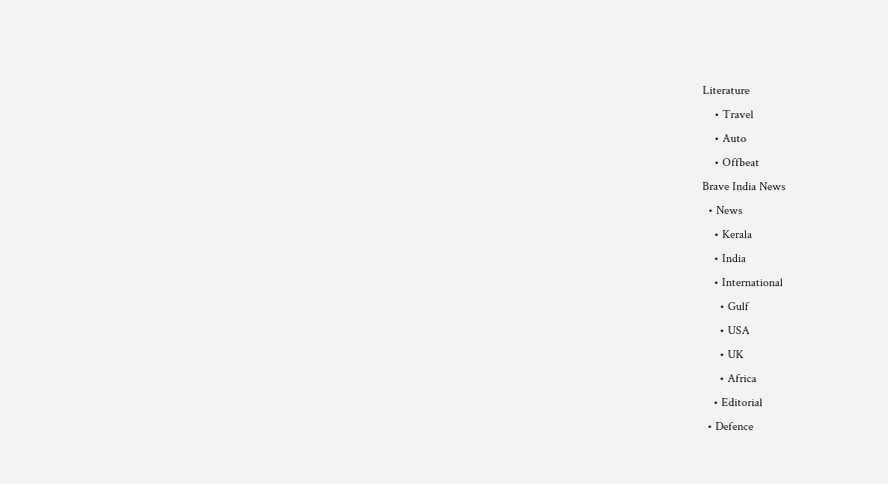Literature
    • Travel
    • Auto
    • Offbeat
Brave India News
  • News
    • Kerala
    • India
    • International
      • Gulf
      • USA
      • UK
      • Africa
    • Editorial
  • Defence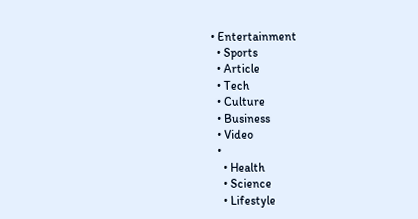• Entertainment
  • Sports
  • Article
  • Tech
  • Culture
  • Business
  • Video
  •
    • Health
    • Science
    • Lifestyle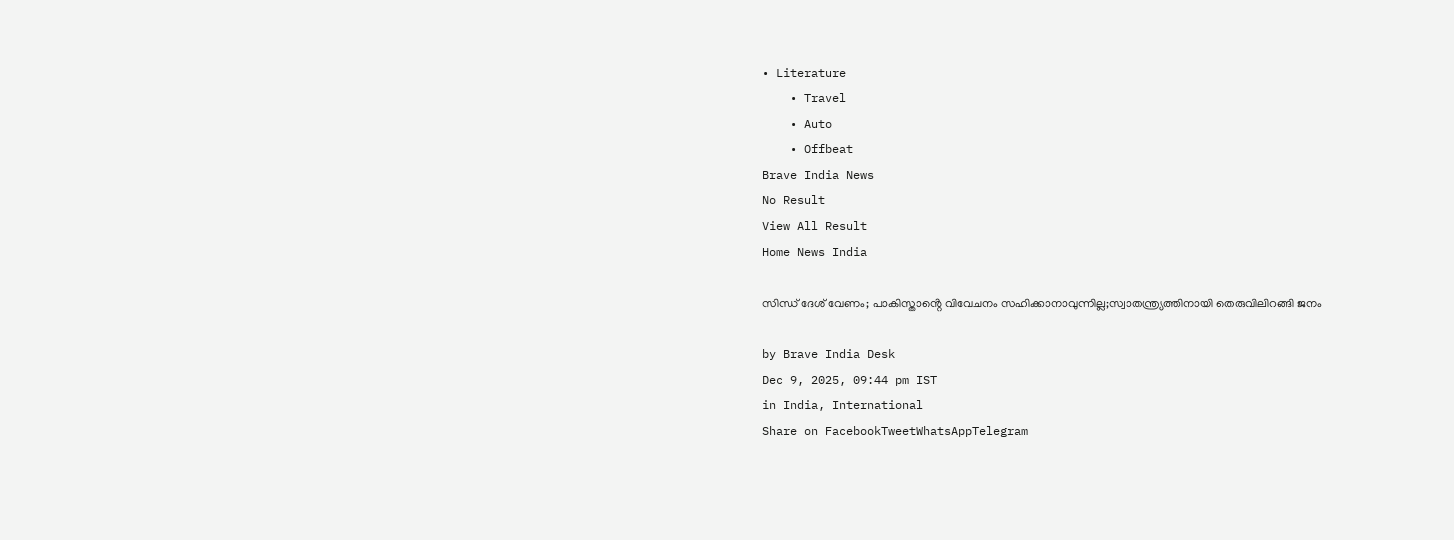• Literature
    • Travel
    • Auto
    • Offbeat
Brave India News
No Result
View All Result
Home News India

സിന്ധ് ദേശ് വേണം; പാകിസ്താൻ്റെ വിവേചനം സഹിക്കാനാവുന്നില്ല;സ്വാതന്ത്ര്യത്തിനായി തെരുവിലിറങ്ങി ജനം

by Brave India Desk
Dec 9, 2025, 09:44 pm IST
in India, International
Share on FacebookTweetWhatsAppTelegram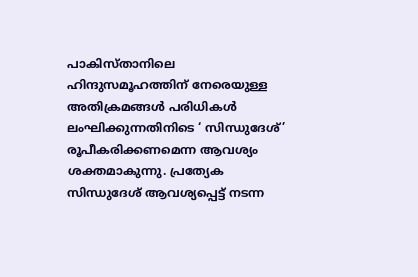പാകിസ്താനിലെ ഹിന്ദുസമൂഹത്തിന് നേരെയുള്ള അതിക്രമങ്ങൾ പരിധികൾ ലംഘിക്കുന്നതിനിടെ ‘ സിന്ധുദേശ്’ രൂപീകരിക്കണമെന്ന ആവശ്യം ശക്തമാകുന്നു. പ്രത്യേക സിന്ധുദേശ് ആവശ്യപ്പെട്ട് നടന്ന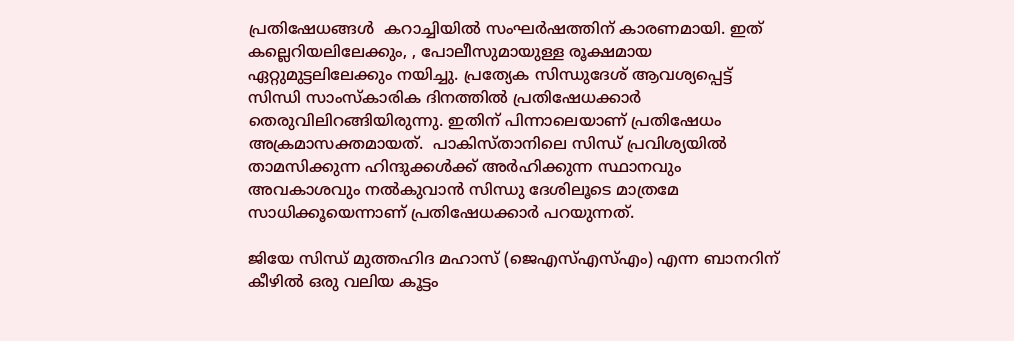പ്രതിഷേധങ്ങൾ  കറാച്ചിയിൽ സംഘർഷത്തിന് കാരണമായി. ഇത് കല്ലെറിയലിലേക്കും, , പോലീസുമായുള്ള രൂക്ഷമായ ഏറ്റുമുട്ടലിലേക്കും നയിച്ചു. പ്രത്യേക സിന്ധുദേശ് ആവശ്യപ്പെട്ട് സിന്ധി സാംസ്കാരിക ദിനത്തിൽ പ്രതിഷേധക്കാർ തെരുവിലിറങ്ങിയിരുന്നു. ഇതിന് പിന്നാലെയാണ് പ്രതിഷേധം അക്രമാസക്തമായത്.  പാകിസ്താനിലെ സിന്ധ് പ്രവിശ്യയിൽ താമസിക്കുന്ന ഹിന്ദുക്കൾക്ക് അർഹിക്കുന്ന സ്ഥാനവും അവകാശവും നൽകുവാൻ സിന്ധു ദേശിലൂടെ മാത്രമേ സാധിക്കൂയെന്നാണ് പ്രതിഷേധക്കാർ പറയുന്നത്.

ജിയേ സിന്ധ് മുത്തഹിദ മഹാസ് (ജെഎസ്എസ്എം) എന്ന ബാനറിന് കീഴിൽ ഒരു വലിയ കൂട്ടം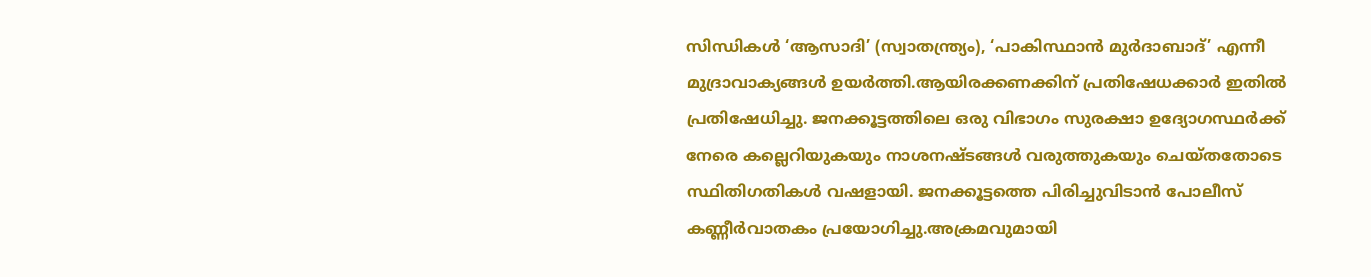സിന്ധികൾ ‘ആസാദി’ (സ്വാതന്ത്ര്യം), ‘പാകിസ്ഥാൻ മുർദാബാദ്’ എന്നീ മുദ്രാവാക്യങ്ങൾ ഉയർത്തി.ആയിരക്കണക്കിന് പ്രതിഷേധക്കാർ ഇതിൽ പ്രതിഷേധിച്ചു. ജനക്കൂട്ടത്തിലെ ഒരു വിഭാഗം സുരക്ഷാ ഉദ്യോഗസ്ഥർക്ക് നേരെ കല്ലെറിയുകയും നാശനഷ്ടങ്ങൾ വരുത്തുകയും ചെയ്തതോടെ സ്ഥിതിഗതികൾ വഷളായി. ജനക്കൂട്ടത്തെ പിരിച്ചുവിടാൻ പോലീസ് കണ്ണീർവാതകം പ്രയോഗിച്ചു.അക്രമവുമായി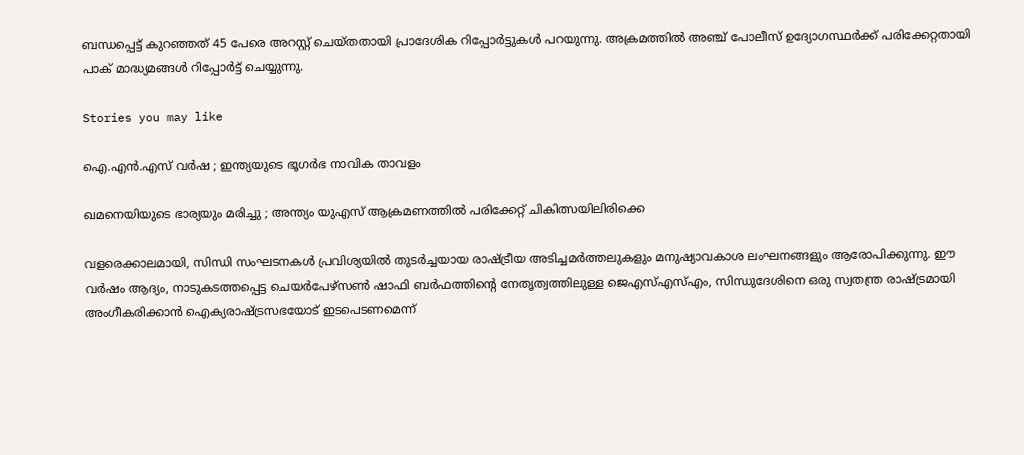ബന്ധപ്പെട്ട് കുറഞ്ഞത് 45 പേരെ അറസ്റ്റ് ചെയ്തതായി പ്രാദേശിക റിപ്പോർട്ടുകൾ പറയുന്നു. അക്രമത്തിൽ അഞ്ച് പോലീസ് ഉദ്യോഗസ്ഥർക്ക് പരിക്കേറ്റതായി പാക് മാദ്ധ്യമങ്ങൾ റിപ്പോർട്ട് ചെയ്യുന്നു.

Stories you may like

ഐ.എൻ.എസ് വർഷ ; ഇന്ത്യയുടെ ഭൂഗർഭ നാവിക താവളം

ഖമനെയിയുടെ ഭാര്യയും മരിച്ചു ; അന്ത്യം യുഎസ് ആക്രമണത്തിൽ പരിക്കേറ്റ് ചികിത്സയിലിരിക്കെ

വളരെക്കാലമായി, സിന്ധി സംഘടനകൾ പ്രവിശ്യയിൽ തുടർച്ചയായ രാഷ്ട്രീയ അടിച്ചമർത്തലുകളും മനുഷ്യാവകാശ ലംഘനങ്ങളും ആരോപിക്കുന്നു. ഈ വർഷം ആദ്യം, നാടുകടത്തപ്പെട്ട ചെയർപേഴ്‌സൺ ഷാഫി ബർഫത്തിന്റെ നേതൃത്വത്തിലുള്ള ജെഎസ്എസ്എം, സിന്ധുദേശിനെ ഒരു സ്വതന്ത്ര രാഷ്ട്രമായി അംഗീകരിക്കാൻ ഐക്യരാഷ്ട്രസഭയോട് ഇടപെടണമെന്ന്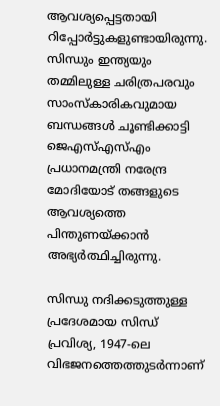ആവശ്യപ്പെട്ടതായി റിപ്പോർട്ടുകളുണ്ടായിരുന്നു.  സിന്ധും ഇന്ത്യയും തമ്മിലുള്ള ചരിത്രപരവും സാംസ്കാരികവുമായ ബന്ധങ്ങൾ ചൂണ്ടിക്കാട്ടി ജെ‌എസ്‌എസ്എം പ്രധാനമന്ത്രി നരേന്ദ്ര മോദിയോട് തങ്ങളുടെ ആവശ്യത്തെ പിന്തുണയ്ക്കാൻ അഭ്യർത്ഥിച്ചിരുന്നു.

സിന്ധു നദിക്കടുത്തുള്ള പ്രദേശമായ സിന്ധ് പ്രവിശ്യ, 1947-ലെ വിഭജനത്തെത്തുടർന്നാണ്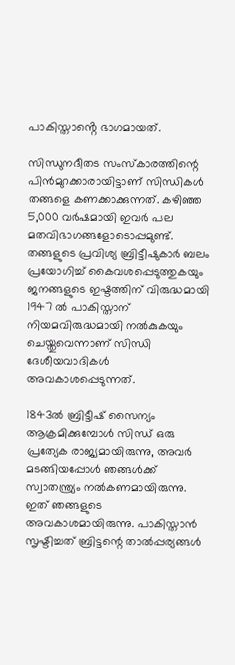പാകിസ്താൻ്റെ ഭാഗമായത്.

സിന്ധുനദീതട സംസ്‌കാരത്തിന്റെ പിൻമുറക്കാരായിട്ടാണ് സിന്ധികൾ തങ്ങളെ കണക്കാക്കുന്നത്. കഴിഞ്ഞ 5,000 വർഷമായി ഇവർ പല മതവിഭാഗങ്ങളോടൊപ്പമുണ്ട്. തങ്ങളുടെ പ്രവിശ്യ ബ്രിട്ടീഷുകാർ ബലം പ്രയോഗിച്ച് കൈവശപ്പെടുത്തുകയും ജനങ്ങളുടെ ഇഷ്ടത്തിന് വിരുദ്ധമായി 1947 ൽ പാകിസ്താന് നിയമവിരുദ്ധമായി നൽകുകയും ചെയ്തുവെന്നാണ് സിന്ധി ദേശീയവാദികൾ അവകാശപ്പെടുന്നത്.

1843ൽ ബ്രിട്ടീഷ് സൈന്യം ആക്രമിക്കുമ്പോൾ സിന്ധ് ഒരു പ്രത്യേക രാജ്യമായിരുന്നു, അവർ മടങ്ങിയപ്പോൾ ഞങ്ങൾക്ക് സ്വാതന്ത്ര്യം നൽകണമായിരുന്നു. ഇത് ഞങ്ങളുടെ അവകാശമായിരുന്നു. പാകിസ്താൻ സൃഷ്ടിച്ചത് ബ്രിട്ടന്റെ താൽപ്പര്യങ്ങൾ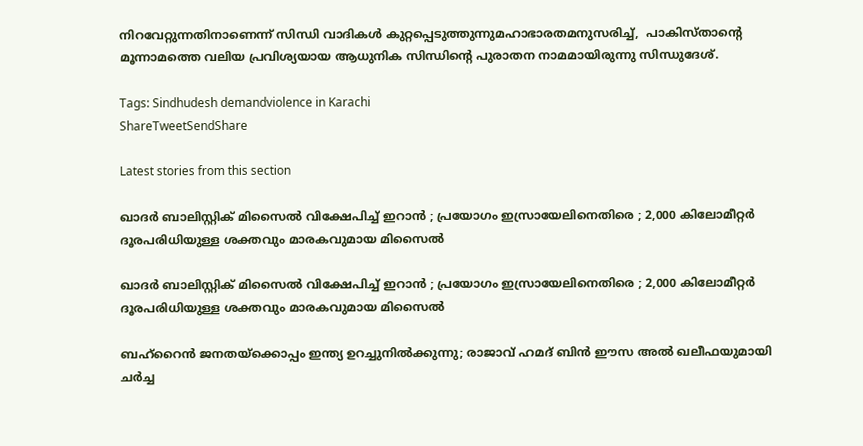നിറവേറ്റുന്നതിനാണെന്ന് സിന്ധി വാദികൾ കുറ്റപ്പെടുത്തുന്നുമഹാഭാരതമനുസരിച്ച്,  പാകിസ്താൻ്റെ മൂന്നാമത്തെ വലിയ പ്രവിശ്യയായ ആധുനിക സിന്ധിന്റെ പുരാതന നാമമായിരുന്നു സിന്ധുദേശ്.

Tags: Sindhudesh demandviolence in Karachi
ShareTweetSendShare

Latest stories from this section

ഖാദർ ബാലിസ്റ്റിക് മിസൈൽ വിക്ഷേപിച്ച് ഇറാൻ ; പ്രയോഗം ഇസ്രായേലിനെതിരെ ; 2,000 കിലോമീറ്റർ ദൂരപരിധിയുള്ള ശക്തവും മാരകവുമായ മിസൈൽ

ഖാദർ ബാലിസ്റ്റിക് മിസൈൽ വിക്ഷേപിച്ച് ഇറാൻ ; പ്രയോഗം ഇസ്രായേലിനെതിരെ ; 2,000 കിലോമീറ്റർ ദൂരപരിധിയുള്ള ശക്തവും മാരകവുമായ മിസൈൽ

ബഹ്‌റൈൻ ജനതയ്ക്കൊപ്പം ഇന്ത്യ ഉറച്ചുനിൽക്കുന്നു; രാജാവ് ഹമദ് ബിൻ ഈസ അൽ ഖലീഫയുമായി ചർച്ച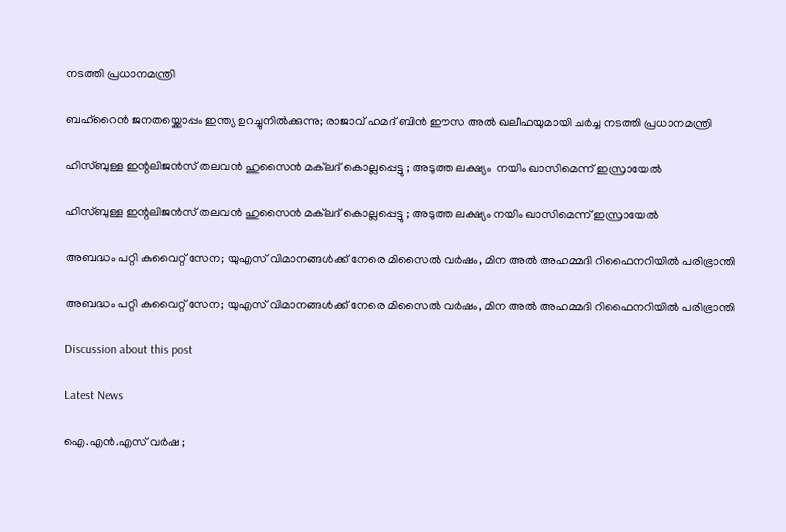നടത്തി പ്രധാനമന്ത്രി

ബഹ്‌റൈൻ ജനതയ്ക്കൊപ്പം ഇന്ത്യ ഉറച്ചുനിൽക്കുന്നു; രാജാവ് ഹമദ് ബിൻ ഈസ അൽ ഖലീഫയുമായി ചർച്ച നടത്തി പ്രധാനമന്ത്രി

ഹിസ്ബുള്ള ഇന്റലിജൻസ് തലവൻ ഹുസൈൻ മക്‌ലദ് കൊല്ലപ്പെട്ടു ; അടുത്ത ലക്ഷ്യം  നയിം ഖാസിമെന്ന് ഇസ്രായേൽ

ഹിസ്ബുള്ള ഇന്റലിജൻസ് തലവൻ ഹുസൈൻ മക്‌ലദ് കൊല്ലപ്പെട്ടു ; അടുത്ത ലക്ഷ്യം നയിം ഖാസിമെന്ന് ഇസ്രായേൽ

അബദ്ധം പറ്റി കുവൈറ്റ് സേന; യുഎസ് വിമാനങ്ങൾക്ക് നേരെ മിസൈൽ വർഷം, മിന അൽ അഹമ്മദി റിഫൈനറിയിൽ പരിഭ്രാന്തി

അബദ്ധം പറ്റി കുവൈറ്റ് സേന; യുഎസ് വിമാനങ്ങൾക്ക് നേരെ മിസൈൽ വർഷം, മിന അൽ അഹമ്മദി റിഫൈനറിയിൽ പരിഭ്രാന്തി

Discussion about this post

Latest News

ഐ.എൻ.എസ് വർഷ ;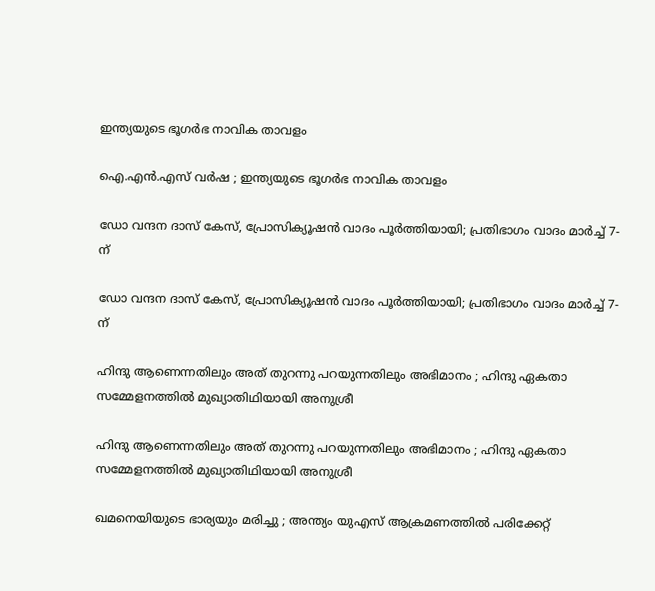ഇന്ത്യയുടെ ഭൂഗർഭ നാവിക താവളം

ഐ.എൻ.എസ് വർഷ ; ഇന്ത്യയുടെ ഭൂഗർഭ നാവിക താവളം

ഡോ വന്ദന ദാസ് കേസ്, പ്രോസിക്യൂഷൻ വാദം പൂർത്തിയായി; പ്രതിഭാഗം വാദം മാർച്ച് 7-ന്

ഡോ വന്ദന ദാസ് കേസ്, പ്രോസിക്യൂഷൻ വാദം പൂർത്തിയായി; പ്രതിഭാഗം വാദം മാർച്ച് 7-ന്

ഹിന്ദു ആണെന്നതിലും അത് തുറന്നു പറയുന്നതിലും അഭിമാനം ; ഹിന്ദു ഏകതാ സമ്മേളനത്തിൽ മുഖ്യാതിഥിയായി അനുശ്രീ

ഹിന്ദു ആണെന്നതിലും അത് തുറന്നു പറയുന്നതിലും അഭിമാനം ; ഹിന്ദു ഏകതാ സമ്മേളനത്തിൽ മുഖ്യാതിഥിയായി അനുശ്രീ

ഖമനെയിയുടെ ഭാര്യയും മരിച്ചു ; അന്ത്യം യുഎസ് ആക്രമണത്തിൽ പരിക്കേറ്റ്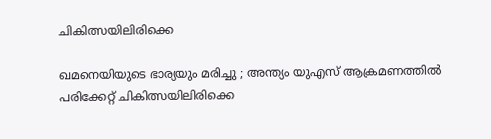ചികിത്സയിലിരിക്കെ

ഖമനെയിയുടെ ഭാര്യയും മരിച്ചു ; അന്ത്യം യുഎസ് ആക്രമണത്തിൽ പരിക്കേറ്റ് ചികിത്സയിലിരിക്കെ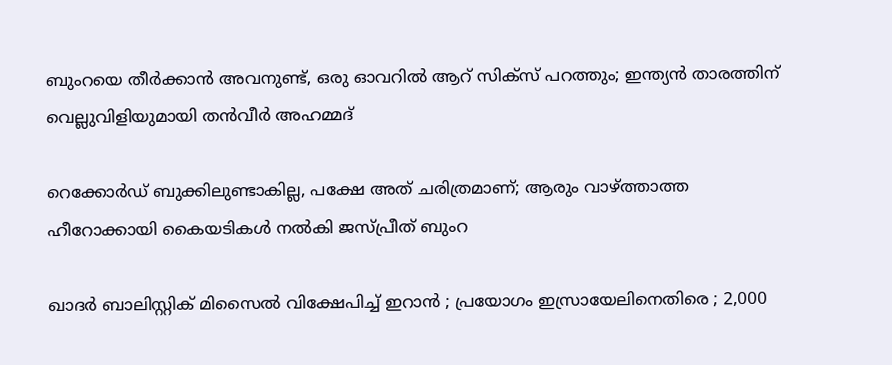ബുംറയെ തീർക്കാൻ അവനുണ്ട്, ഒരു ഓവറിൽ ആറ് സിക്സ് പറത്തും; ഇന്ത്യൻ താരത്തിന് വെല്ലുവിളിയുമായി തൻവീർ അഹമ്മദ്

റെക്കോർഡ് ബുക്കിലുണ്ടാകില്ല, പക്ഷേ അത് ചരിത്രമാണ്; ആരും വാഴ്ത്താത്ത ഹീറോക്കായി കൈയടികൾ നൽകി ജസ്പ്രീത് ബുംറ

ഖാദർ ബാലിസ്റ്റിക് മിസൈൽ വിക്ഷേപിച്ച് ഇറാൻ ; പ്രയോഗം ഇസ്രായേലിനെതിരെ ; 2,000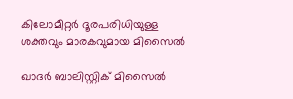കിലോമീറ്റർ ദൂരപരിധിയുള്ള ശക്തവും മാരകവുമായ മിസൈൽ

ഖാദർ ബാലിസ്റ്റിക് മിസൈൽ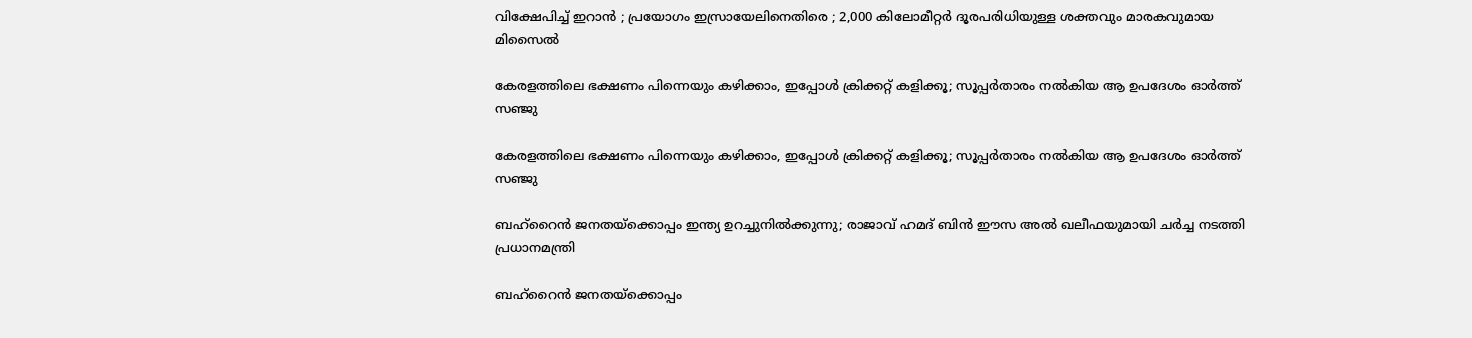വിക്ഷേപിച്ച് ഇറാൻ ; പ്രയോഗം ഇസ്രായേലിനെതിരെ ; 2,000 കിലോമീറ്റർ ദൂരപരിധിയുള്ള ശക്തവും മാരകവുമായ മിസൈൽ

കേരളത്തിലെ ഭക്ഷണം പിന്നെയും കഴിക്കാം, ഇപ്പോൾ ക്രിക്കറ്റ് കളിക്കൂ; സൂപ്പർതാരം നൽകിയ ആ ഉപദേശം ഓർത്ത് സഞ്ജു

കേരളത്തിലെ ഭക്ഷണം പിന്നെയും കഴിക്കാം, ഇപ്പോൾ ക്രിക്കറ്റ് കളിക്കൂ; സൂപ്പർതാരം നൽകിയ ആ ഉപദേശം ഓർത്ത് സഞ്ജു

ബഹ്‌റൈൻ ജനതയ്ക്കൊപ്പം ഇന്ത്യ ഉറച്ചുനിൽക്കുന്നു; രാജാവ് ഹമദ് ബിൻ ഈസ അൽ ഖലീഫയുമായി ചർച്ച നടത്തി പ്രധാനമന്ത്രി

ബഹ്‌റൈൻ ജനതയ്ക്കൊപ്പം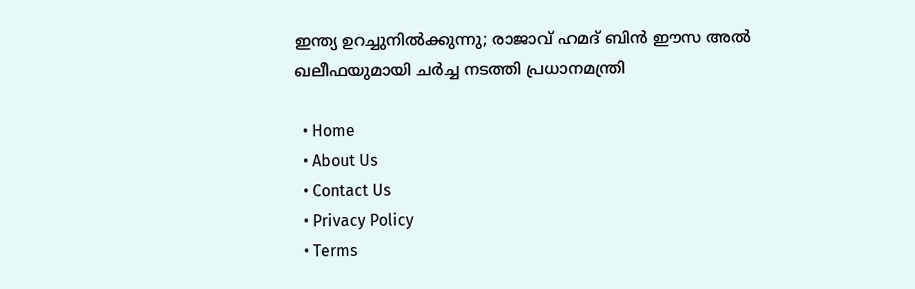ഇന്ത്യ ഉറച്ചുനിൽക്കുന്നു; രാജാവ് ഹമദ് ബിൻ ഈസ അൽ ഖലീഫയുമായി ചർച്ച നടത്തി പ്രധാനമന്ത്രി

  • Home
  • About Us
  • Contact Us
  • Privacy Policy
  • Terms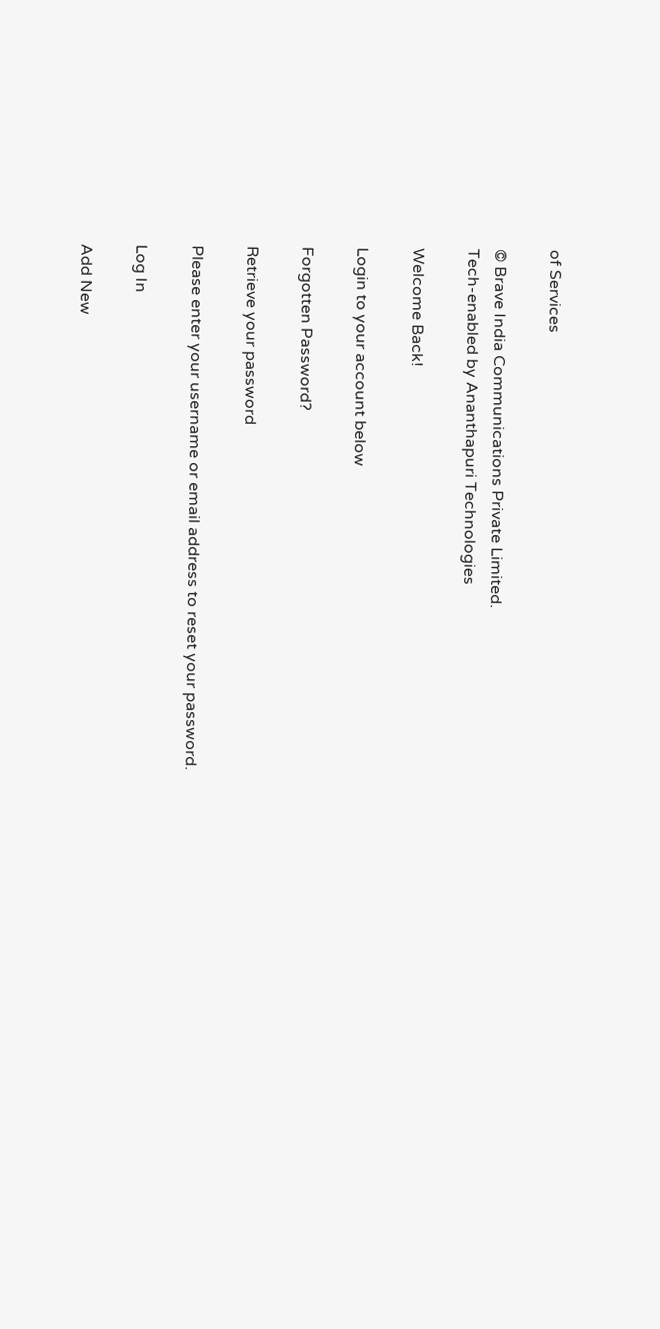of Services

© Brave India Communications Private Limited.
Tech-enabled by Ananthapuri Technologies

Welcome Back!

Login to your account below

Forgotten Password?

Retrieve your password

Please enter your username or email address to reset your password.

Log In

Add New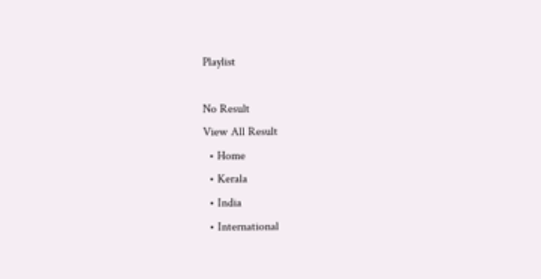Playlist

No Result
View All Result
  • Home
  • Kerala
  • India
  • International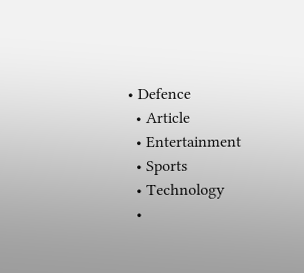• Defence
  • Article
  • Entertainment
  • Sports
  • Technology
  •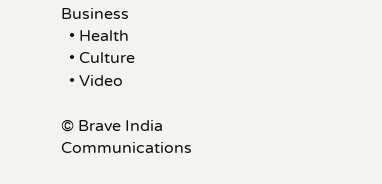Business
  • Health
  • Culture
  • Video

© Brave India Communications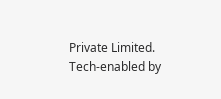Private Limited.
Tech-enabled by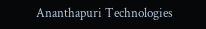Ananthapuri Technologies